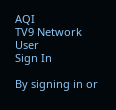AQI
TV9 Network
User
Sign In

By signing in or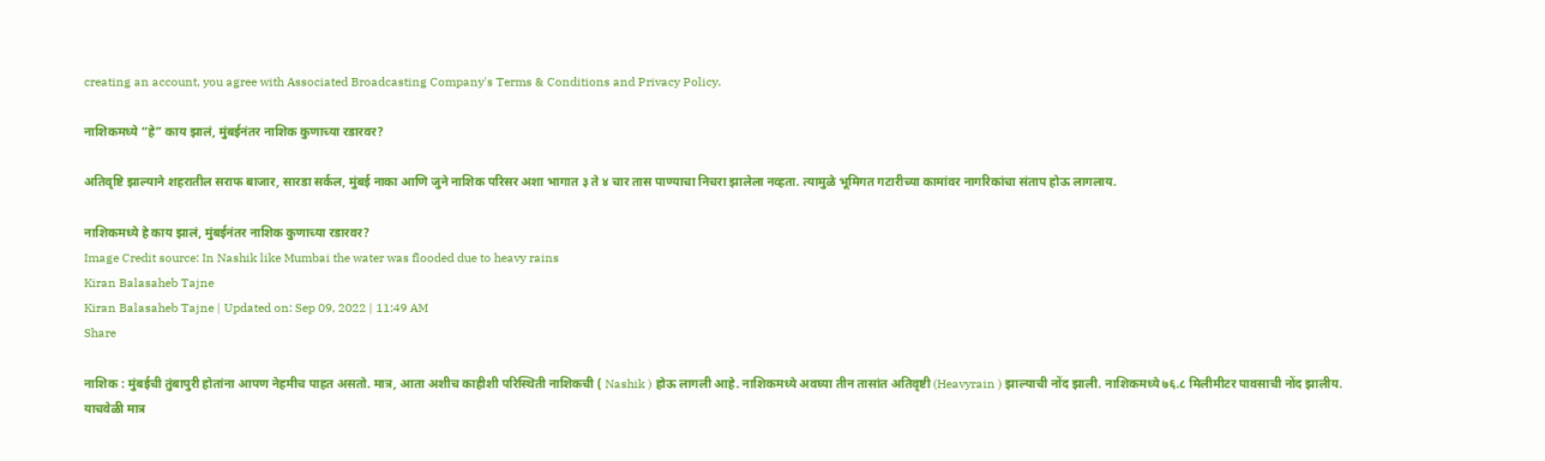creating an account, you agree with Associated Broadcasting Company's Terms & Conditions and Privacy Policy.

नाशिकमध्ये “हे” काय झालं, मुंबईनंतर नाशिक कुणाच्या रडारवर?

अतिवृष्टि झाल्याने शहरातील सराफ बाजार, सारडा सर्कल, मुंबई नाका आणि जुने नाशिक परिसर अशा भागात ३ ते ४ चार तास पाण्याचा निचरा झालेला नव्हता. त्यामुळे भूमिगत गटारीच्या कामांवर नागरिकांचा संताप होऊ लागलाय.

नाशिकमध्ये हे काय झालं, मुंबईनंतर नाशिक कुणाच्या रडारवर?
Image Credit source: In Nashik like Mumbai the water was flooded due to heavy rains
Kiran Balasaheb Tajne
Kiran Balasaheb Tajne | Updated on: Sep 09, 2022 | 11:49 AM
Share

नाशिक : मुंबईची तुंबापुरी होतांना आपण नेहमीच पाहत असतो. मात्र, आता अशीच काहीशी परिस्थिती नाशिकची ( Nashik ) होऊ लागली आहे. नाशिकमध्ये अवघ्या तीन तासांत अतिवृष्टी (Heavyrain ) झाल्याची नोंद झाली. नाशिकमध्ये ७६.८ मिलीमीटर पावसाची नोंद झालीय. याचवेळी मात्र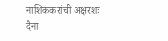नाशिककरांची अक्षरशः दैना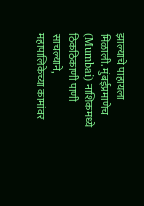झाल्याचे पाहायला मिळाली. मुंबईप्रमाणेच (Mumbai) नाशिकमध्ये ठिकठिकाणी पाणी साचल्याने, महापालिकेच्या कामांवर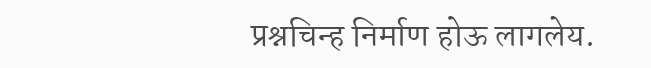प्रश्नचिन्ह निर्माण होऊ लागलेय.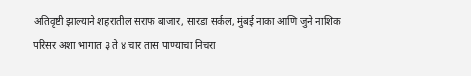अतिवृष्टी झाल्याने शहरातील सराफ बाजार, सारडा सर्कल, मुंबई नाका आणि जुने नाशिक परिसर अशा भागात ३ ते ४ चार तास पाण्याचा निचरा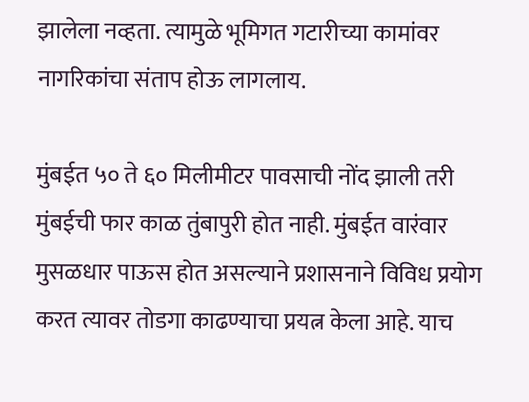झालेला नव्हता. त्यामुळे भूमिगत गटारीच्या कामांवर नागरिकांचा संताप होऊ लागलाय.

मुंबईत ५० ते ६० मिलीमीटर पावसाची नोंद झाली तरी मुंबईची फार काळ तुंबापुरी होत नाही. मुंबईत वारंवार मुसळधार पाऊस होत असल्याने प्रशासनाने विविध प्रयोग करत त्यावर तोडगा काढण्याचा प्रयत्न केला आहे. याच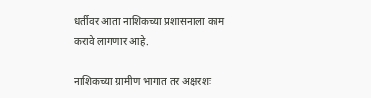धर्तीवर आता नाशिकच्या प्रशासनाला काम करावे लागणार आहे.

नाशिकच्या ग्रामीण भागात तर अक्षरशः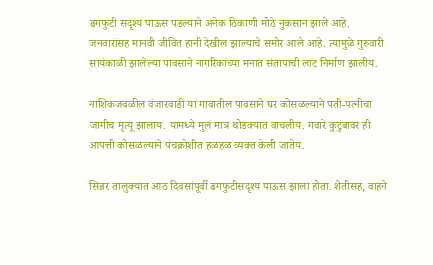ढगफुटी सदृश्य पाऊस पडल्याने अनेक ठिकाणी मोठे नुकसान झाले आहे. जनवारांसह मानवी जीवित हानी देखील झाल्याचे समोर आले आहे. त्यामुळे गुरुवारी सायंकाळी झालेल्या पावसाने नागरिकांच्या मनात संतापाची लाट निर्माण झालीय.

नाशिकजवळील वंजारवाडी या गावातील पावसाने घर कोसळल्याने पती-पत्नीचा जागीच मृत्यू झालाय. यामध्ये मुलं मात्र थोडक्यात वाचलीय. गवारे कुटुंबावर ही आपत्ती कोसळल्याने पंचक्रोशीत हळहळ व्यक्त केली जातेय.

सिन्नर तालुक्यात आठ दिवसांपूर्वी ढगफुटीसदृश्य पाऊस झाला होता. शेतीसह, वाहने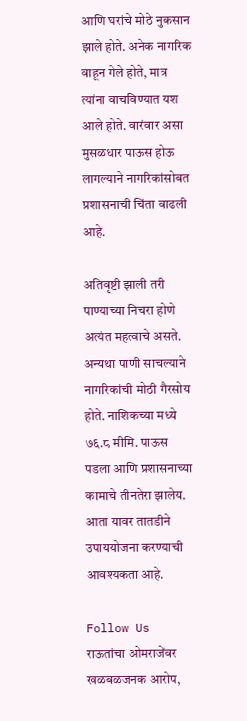आणि घरांचे मोठे नुकसान झाले होते. अनेक नागरिक वाहून गेले होते, मात्र त्यांना वाचविण्यात यश आले होते. वारंवार असा मुसळधार पाऊस होऊ लागल्याने नागरिकांसोबत प्रशासनाची चिंता वाढली आहे.

अतिवृष्टी झाली तरी पाण्याच्या निचरा होणे अत्यंत महत्वाचे असते. अन्यथा पाणी साचल्याने नागरिकांची मोठी गैरसोय होते. नाशिकच्या मध्ये ७६.८ मीमि. पाऊस पडला आणि प्रशासनाच्या कामाचे तीनतेरा झालेय. आता यावर तातडीने उपाययोजना करण्याची आवश्यकता आहे.

Follow Us
राऊतांचा ओमराजेंवर खळबळजनक आरोप,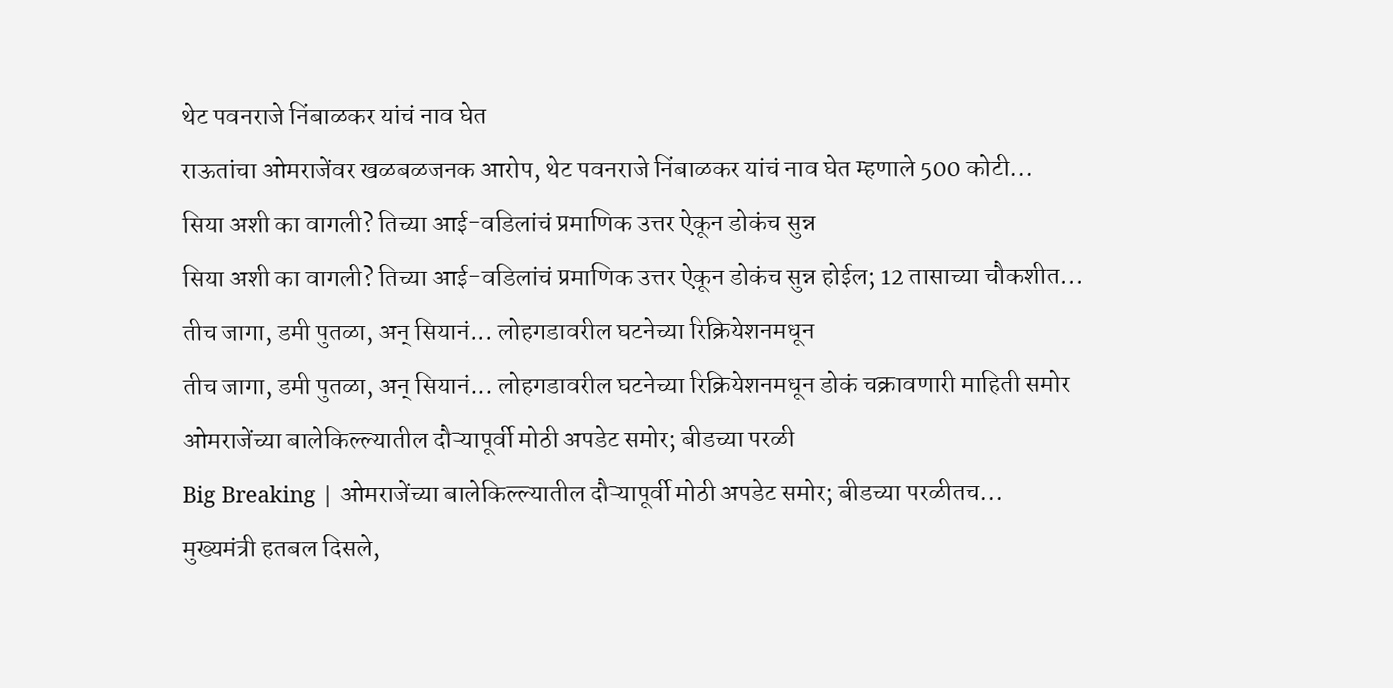थेट पवनराजे निंबाळकर यांचं नाव घेत
राऊतांचा ओमराजेंवर खळबळजनक आरोप, थेट पवनराजे निंबाळकर यांचं नाव घेत म्हणाले 500 कोटी...
सिया अशी का वागली? तिच्या आई-वडिलांचं प्रमाणिक उत्तर ऐकून डोकंच सुन्न
सिया अशी का वागली? तिच्या आई-वडिलांचं प्रमाणिक उत्तर ऐकून डोकंच सुन्न होईल; 12 तासाच्या चौकशीत...
तीच जागा, डमी पुतळा, अन् सियानं... लोहगडावरील घटनेच्या रिक्रियेशनमधून
तीच जागा, डमी पुतळा, अन् सियानं... लोहगडावरील घटनेच्या रिक्रियेशनमधून डोकं चक्रावणारी माहिती समोर
ओमराजेंच्या बालेकिल्ल्यातील दौऱ्यापूर्वी मोठी अपडेट समोर; बीडच्या परळी
Big Breaking | ओमराजेंच्या बालेकिल्ल्यातील दौऱ्यापूर्वी मोठी अपडेट समोर; बीडच्या परळीतच...
मुख्यमंत्री हतबल दिसले,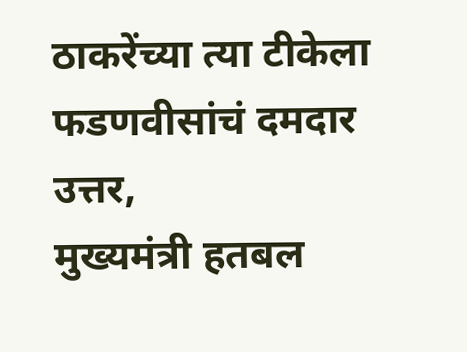ठाकरेंच्या त्या टीकेला फडणवीसांचं दमदार उत्तर,
मुख्यमंत्री हतबल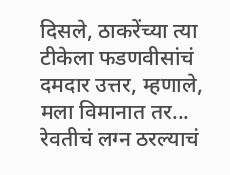दिसले, ठाकरेंच्या त्या टीकेला फडणवीसांचं दमदार उत्तर, म्हणाले, मला विमानात तर...
रेवतीचं लग्न ठरल्याचं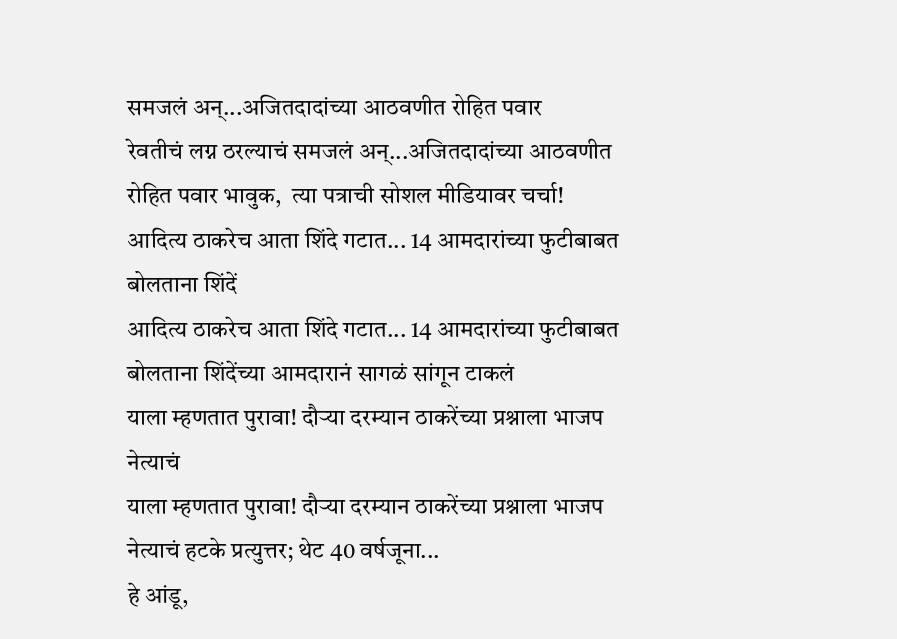समजलं अन्...अजितदादांच्या आठवणीत रोहित पवार
रेवतीचं लग्न ठरल्याचं समजलं अन्...अजितदादांच्या आठवणीत रोहित पवार भावुक,  त्या पत्राची सोशल मीडियावर चर्चा!
आदित्य ठाकरेच आता शिंदे गटात... 14 आमदारांच्या फुटीबाबत बोलताना शिंदें
आदित्य ठाकरेच आता शिंदे गटात... 14 आमदारांच्या फुटीबाबत बोलताना शिंदेंच्या आमदारानं सागळं सांगून टाकलं
याला म्हणतात पुरावा! दौऱ्या दरम्यान ठाकरेंच्या प्रश्नाला भाजप नेत्याचं
याला म्हणतात पुरावा! दौऱ्या दरम्यान ठाकरेंच्या प्रश्नाला भाजप नेत्याचं हटके प्रत्युत्तर; थेट 40 वर्षजूना...
हे आंडू,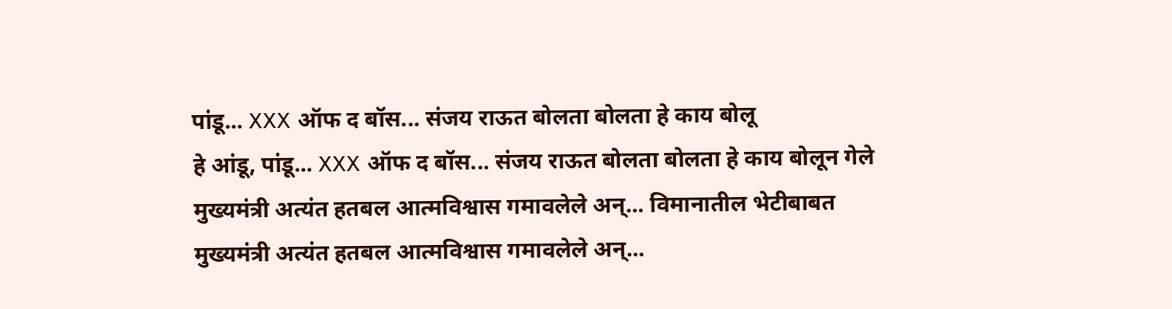पांडू... XXX ऑफ द बॉस... संजय राऊत बोलता बोलता हे काय बोलू
हे आंडू, पांडू... XXX ऑफ द बॉस... संजय राऊत बोलता बोलता हे काय बोलून गेले
मुख्यमंत्री अत्यंत हतबल आत्मविश्वास गमावलेले अन्... विमानातील भेटीबाबत
मुख्यमंत्री अत्यंत हतबल आत्मविश्वास गमावलेले अन्...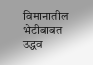विमानातील भेटीबाबत उद्धव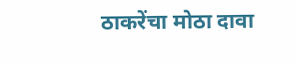ठाकरेंचा मोठा दावा